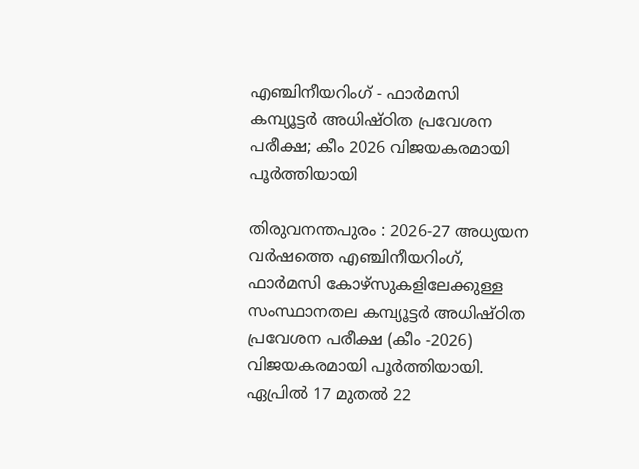എഞ്ചിനീയറിംഗ് - ഫാർമസി കമ്പ്യൂട്ടർ അധിഷ്ഠിത പ്രവേശന പരീക്ഷ; കീം 2026 വിജയകരമായി പൂർത്തിയായി

തിരുവനന്തപുരം : 2026-27 അധ്യയന വർഷത്തെ എഞ്ചിനീയറിംഗ്, ഫാർമസി കോഴ്സുകളിലേക്കുള്ള സംസ്ഥാനതല കമ്പ്യൂട്ടർ അധിഷ്ഠിത പ്രവേശന പരീക്ഷ (കീം -2026) വിജയകരമായി പൂർത്തിയായി. ഏപ്രിൽ 17 മുതൽ 22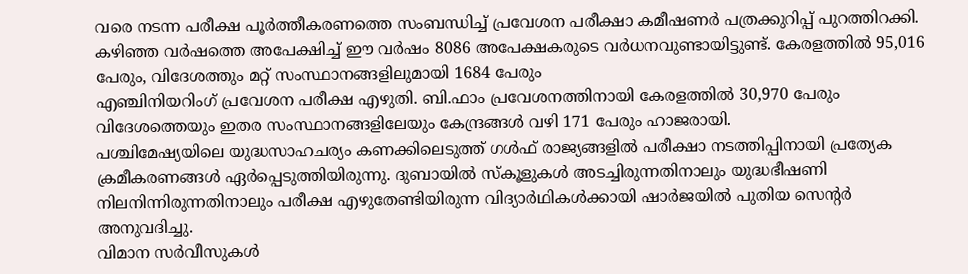വരെ നടന്ന പരീക്ഷ പൂർത്തീകരണത്തെ സംബന്ധിച്ച് പ്രവേശന പരീക്ഷാ കമീഷണർ പത്രക്കുറിപ്പ് പുറത്തിറക്കി.
കഴിഞ്ഞ വർഷത്തെ അപേക്ഷിച്ച് ഈ വർഷം 8086 അപേക്ഷകരുടെ വർധനവുണ്ടായിട്ടുണ്ട്. കേരളത്തിൽ 95,016 പേരും, വിദേശത്തും മറ്റ് സംസ്ഥാനങ്ങളിലുമായി 1684 പേരും
എഞ്ചിനിയറിംഗ് പ്രവേശന പരീക്ഷ എഴുതി. ബി.ഫാം പ്രവേശനത്തിനായി കേരളത്തിൽ 30,970 പേരും വിദേശത്തെയും ഇതര സംസ്ഥാനങ്ങളിലേയും കേന്ദ്രങ്ങൾ വഴി 171 പേരും ഹാജരായി.
പശ്ചിമേഷ്യയിലെ യുദ്ധസാഹചര്യം കണക്കിലെടുത്ത് ഗൾഫ് രാജ്യങ്ങളിൽ പരീക്ഷാ നടത്തിപ്പിനായി പ്രത്യേക ക്രമീകരണങ്ങൾ ഏർപ്പെടുത്തിയിരുന്നു. ദുബായിൽ സ്കൂളുകൾ അടച്ചിരുന്നതിനാലും യുദ്ധഭീഷണി നിലനിന്നിരുന്നതിനാലും പരീക്ഷ എഴുതേണ്ടിയിരുന്ന വിദ്യാർഥികൾക്കായി ഷാർജയിൽ പുതിയ സെന്റർ അനുവദിച്ചു.
വിമാന സർവീസുകൾ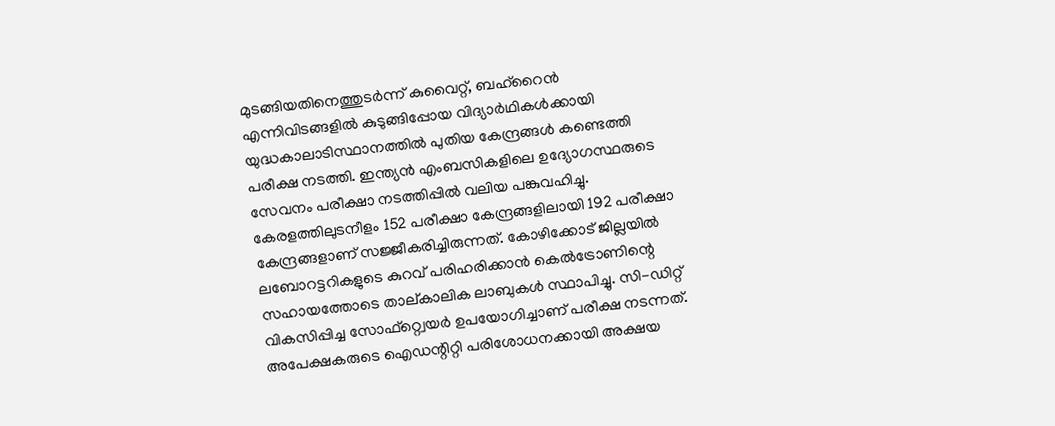മുടങ്ങിയതിനെത്തുടർന്ന് കുവൈറ്റ്, ബഹ്റൈൻ എന്നിവിടങ്ങളിൽ കുടുങ്ങിപ്പോയ വിദ്യാർഥികൾക്കായി യുദ്ധകാലാടിസ്ഥാനത്തിൽ പുതിയ കേന്ദ്രങ്ങൾ കണ്ടെത്തി പരീക്ഷ നടത്തി. ഇന്ത്യൻ എംബസികളിലെ ഉദ്യോഗസ്ഥരുടെ സേവനം പരീക്ഷാ നടത്തിപ്പിൽ വലിയ പങ്കുവഹിച്ചു.
കേരളത്തിലുടനീളം 152 പരീക്ഷാ കേന്ദ്രങ്ങളിലായി 192 പരീക്ഷാ കേന്ദ്രങ്ങളാണ് സജ്ജീകരിച്ചിരുന്നത്. കോഴിക്കോട് ജില്ലയിൽ ലബോറട്ടറികളുടെ കുറവ് പരിഹരിക്കാൻ കെൽട്രോണിന്റെ സഹായത്തോടെ താല്കാലിക ലാബുകൾ സ്ഥാപിച്ചു. സി-ഡിറ്റ് വികസിപ്പിച്ച സോഫ്റ്റ്വെയർ ഉപയോഗിച്ചാണ് പരീക്ഷ നടന്നത്. അപേക്ഷകരുടെ ഐഡന്റിറ്റി പരിശോധനക്കായി അക്ഷയ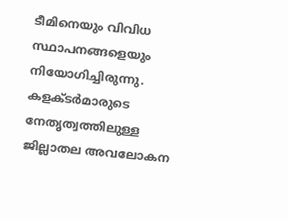ടീമിനെയും വിവിധ സ്ഥാപനങ്ങളെയും നിയോഗിച്ചിരുന്നു.
കളക്ടർമാരുടെ നേതൃത്വത്തിലുള്ള ജില്ലാതല അവലോകന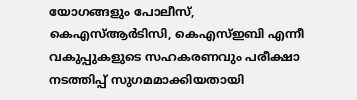യോഗങ്ങളും പോലീസ്, കെഎസ്ആർടിസി, കെഎസ്ഇബി എന്നീ വകുപ്പുകളുടെ സഹകരണവും പരീക്ഷാ നടത്തിപ്പ് സുഗമമാക്കിയതായി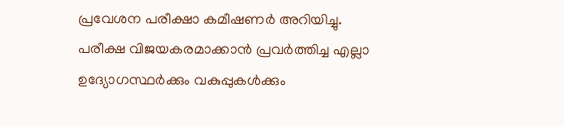പ്രവേശന പരീക്ഷാ കമീഷണർ അറിയിച്ചു. പരീക്ഷ വിജയകരമാക്കാൻ പ്രവർത്തിച്ച എല്ലാ ഉദ്യോഗസ്ഥർക്കും വകുപ്പുകൾക്കും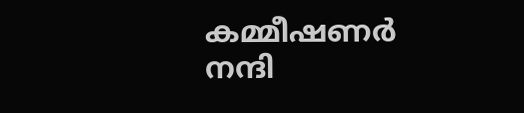കമ്മീഷണർ നന്ദി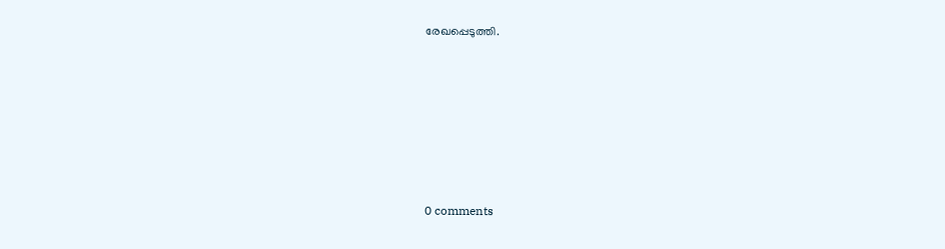രേഖപ്പെടുത്തി.










0 comments